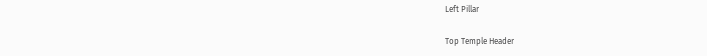Left Pillar

Top Temple Header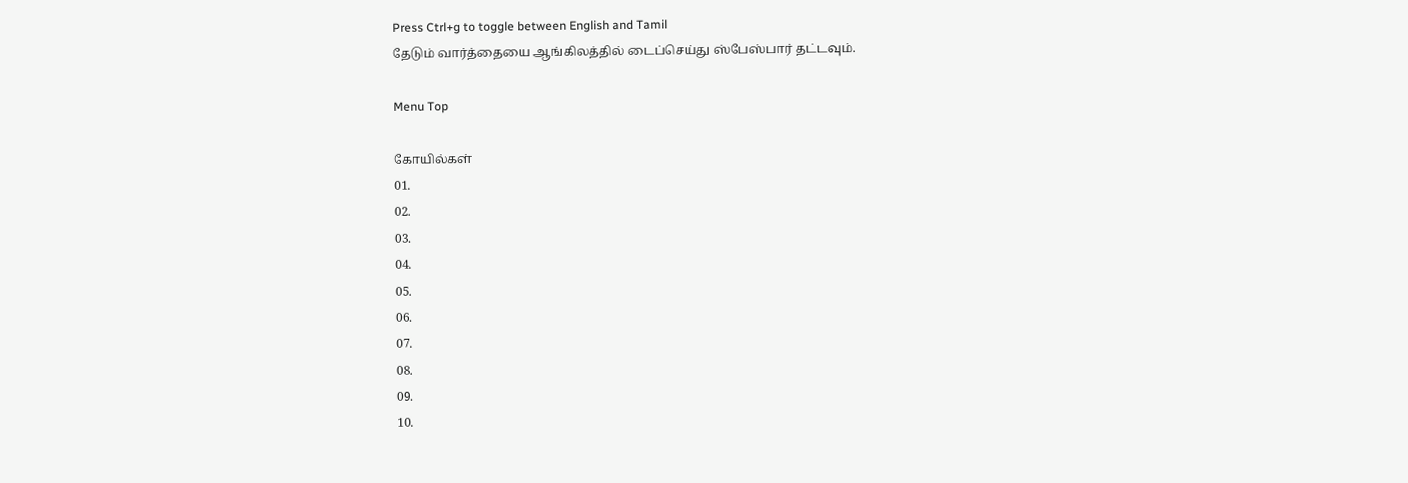Press Ctrl+g to toggle between English and Tamil
தேடும் வார்த்தையை ஆங்கிலத்தில் டைப்செய்து ஸ்பேஸ்பார் தட்டவும்.

Menu Top

கோயில்கள்
01.
02.
03.
04.
05.
06.
07.
08.
09.
10.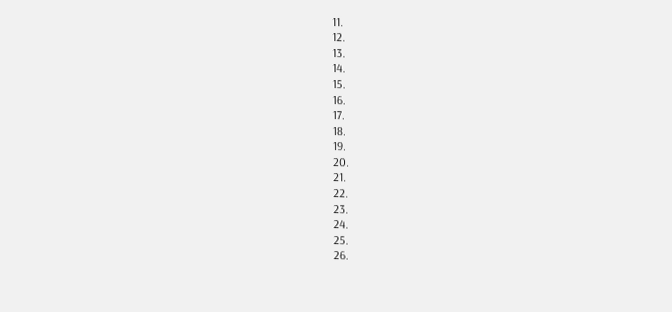11.
12.
13.
14.
15.
16.
17.
18.
19.
20.
21.
22.
23.
24.
25.
26.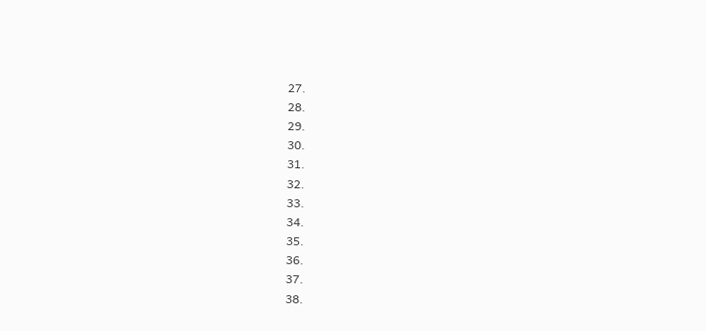27.
28.
29.
30.
31.
32.
33.
34.
35.
36.
37.
38.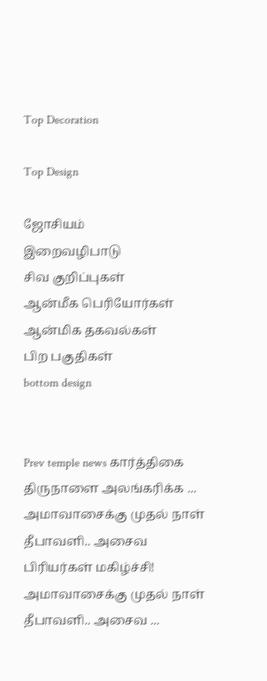Top Decoration

Top Design

ஜோசியம்
இறைவழிபாடு
சிவ குறிப்புகள்
ஆன்மீக பெரியோர்கள்
ஆன்மிக தகவல்கள்
பிற பகுதிகள்
bottom design


Prev temple news கார்த்திகை திருநாளை அலங்கரிக்க ... அமாவாசைக்கு முதல் நாள் தீபாவளி.. அசைவ பிரியர்கள் மகிழ்ச்சி! அமாவாசைக்கு முதல் நாள் தீபாவளி.. அசைவ ...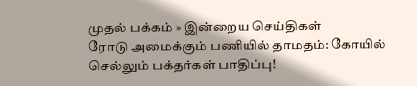முதல் பக்கம் » இன்றைய செய்திகள்
ரோடு அமைக்கும் பணியில் தாமதம்: கோயில் செல்லும் பக்தர்கள் பாதிப்பு!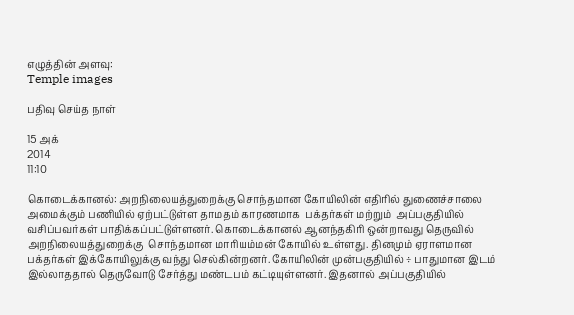எழுத்தின் அளவு:
Temple images

பதிவு செய்த நாள்

15 அக்
2014
11:10

கொடைக்கானல்: அறநிலையத்துறைக்கு சொந்தமான கோயிலின் எதிரில் துணைச்சாலை அமைக்கும் பணியில் ஏற்பட்டுள்ள தாமதம் காரணமாக  பக்தர்கள் மற்றும்  அப்பகுதியில் வசிப்பவர்கள் பாதிக்கப்பட்டுள்ளனர். கொடைக்கானல் ஆனந்தகிரி ஒன்றாவது தெருவில் அறநிலையத்துறைக்கு  சொந்தமான மாரியம்மன் கோயில் உள்ளது. தினமும் ஏராளமான பக்தர்கள் இக்கோயிலுக்கு வந்து செல்கின்றனர். கோயிலின் முன்பகுதியில் ÷ பாதுமான இடம் இல்லாததால் தெருவோடு சேர்த்து மண்டபம் கட்டியுள்ளனர். இதனால் அப்பகுதியில்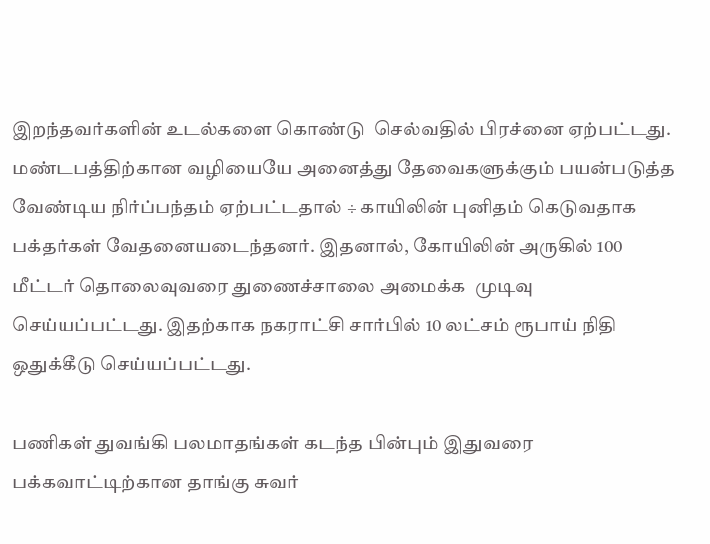இறந்தவர்களின் உடல்களை கொண்டு  செல்வதில் பிரச்னை ஏற்பட்டது. மண்டபத்திற்கான வழியையே அனைத்து தேவைகளுக்கும் பயன்படுத்த வேண்டிய நிர்ப்பந்தம் ஏற்பட்டதால் ÷ காயிலின் புனிதம் கெடுவதாக பக்தர்கள் வேதனையடைந்தனர். இதனால், கோயிலின் அருகில் 100 மீட்டர் தொலைவுவரை துணைச்சாலை அமைக்க  முடிவு செய்யப்பட்டது. இதற்காக நகராட்சி சார்பில் 10 லட்சம் ரூபாய் நிதி ஒதுக்கீடு செய்யப்பட்டது.

பணிகள் துவங்கி பலமாதங்கள் கடந்த பின்பும் இதுவரை பக்கவாட்டிற்கான தாங்கு சுவர்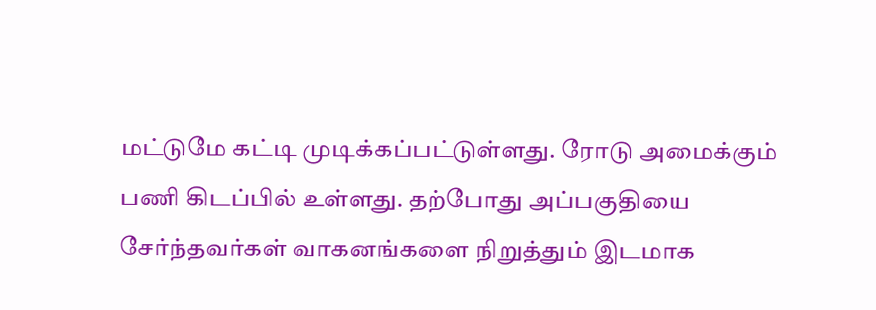மட்டுமே கட்டி முடிக்கப்பட்டுள்ளது. ரோடு அமைக்கும்  பணி கிடப்பில் உள்ளது. தற்போது அப்பகுதியை சேர்ந்தவர்கள் வாகனங்களை நிறுத்தும் இடமாக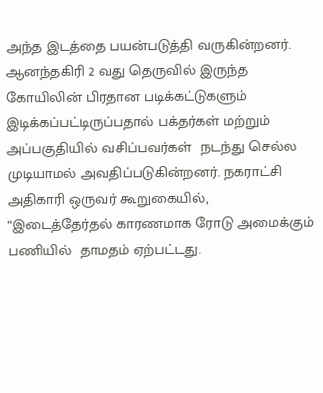அந்த இடத்தை பயன்படுத்தி வருகின்றனர்.  ஆனந்தகிரி 2 வது தெருவில் இருந்த கோயிலின் பிரதான படிக்கட்டுகளும் இடிக்கப்பட்டிருப்பதால் பக்தர்கள் மற்றும் அப்பகுதியில் வசிப்பவர்கள்  நடந்து செல்ல முடியாமல் அவதிப்படுகின்றனர். நகராட்சி அதிகாரி ஒருவர் கூறுகையில், “இடைத்தேர்தல் காரணமாக ரோடு அமைக்கும் பணியில்  தாமதம் ஏற்பட்டது.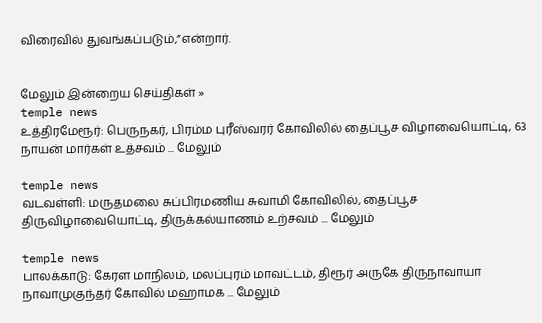விரைவில் துவங்கப்படும்,”என்றார்.


மேலும் இன்றைய செய்திகள் »
temple news
உத்திரமேரூர்: பெருநகர், பிரம்ம புரீஸ்வரர் கோவிலில் தைப்பூச விழாவையொட்டி, 63 நாயன் மார்கள் உத்சவம் ... மேலும்

temple news
வடவள்ளி: மருதமலை சுப்பிரமணிய சுவாமி கோவிலில், தைப்பூச திருவிழாவையொட்டி, திருக்கல்யாணம் உற்சவம் ... மேலும்

temple news
பாலக்காடு: கேரள மாநிலம், மலப்புரம் மாவட்டம், திரூர் அருகே திருநாவாயா நாவாமுகுந்தர் கோவில் மஹாமக ... மேலும்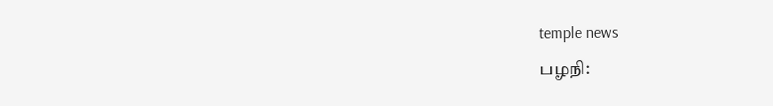temple news
பழநி: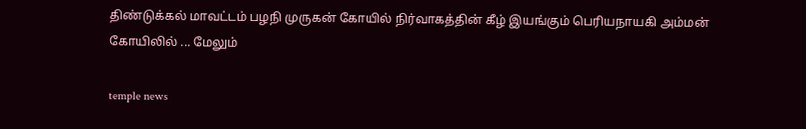திண்டுக்கல் மாவட்டம் பழநி முருகன் கோயில் நிர்வாகத்தின் கீழ் இயங்கும் பெரியநாயகி அம்மன் கோயிலில் ... மேலும்

temple news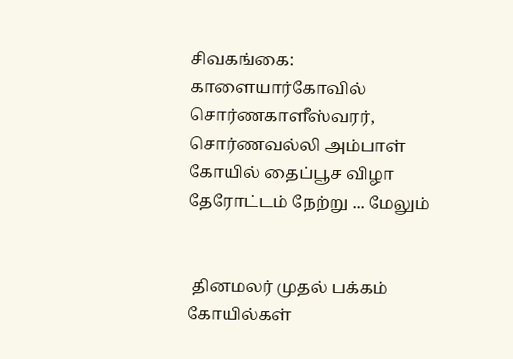சிவகங்கை: காளையார்கோவில் சொர்ணகாளீஸ்வரர், சொர்ணவல்லி அம்பாள் கோயில் தைப்பூச விழா தேரோட்டம் நேற்று ... மேலும்


 தினமலர் முதல் பக்கம்   கோயில்கள்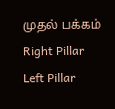முதல் பக்கம்
Right Pillar
Left Pillar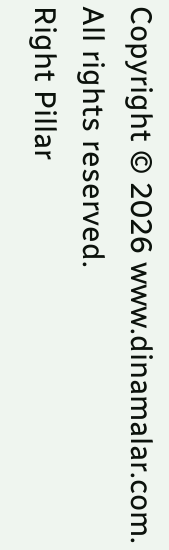Copyright © 2026 www.dinamalar.com. All rights reserved.
Right Pillar